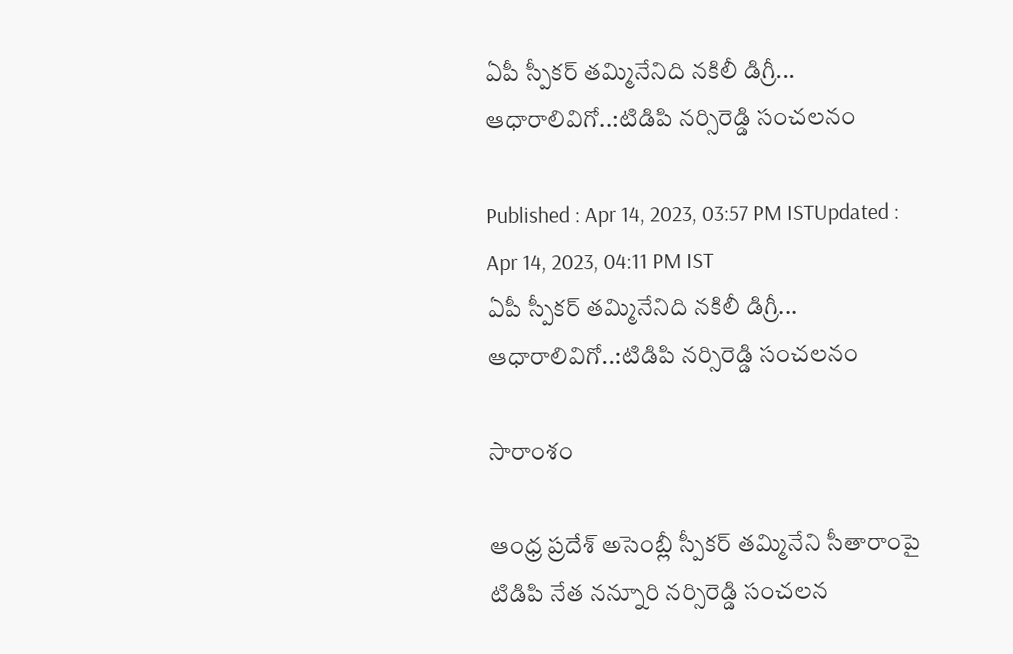ఏపీ స్పీకర్ తమ్మినేనిది నకిలీ డిగ్రీ... ఆధారాలివిగో..:టిడిపి నర్సిరెడ్డి సంచలనం

Published : Apr 14, 2023, 03:57 PM ISTUpdated : Apr 14, 2023, 04:11 PM IST
ఏపీ స్పీకర్ తమ్మినేనిది నకిలీ డిగ్రీ... ఆధారాలివిగో..:టిడిపి నర్సిరెడ్డి సంచలనం

సారాంశం

ఆంధ్ర ప్రదేశ్ అసెంబ్లీ స్పీకర్ తమ్మినేని సీతారాంపై టిడిపి నేత నన్నూరి నర్సిరెడ్డి సంచలన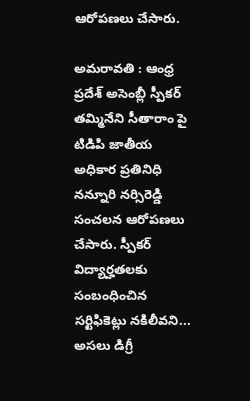ఆరోపణలు చేసారు.

అమరావతి : ఆంధ్ర ప్రదేశ్ అసెంబ్లీ స్పీకర్ తమ్మినేని సీతారాం పై టిడిపి జాతీయ అధికార ప్రతినిధి నన్నూరి నర్సిరెడ్డి సంచలన ఆరోపణలు చేసారు. స్పీకర్ విద్యార్హతలకు సంబంధించిన సర్టిఫికెట్లు నకిలీవని... అసలు డిగ్రీ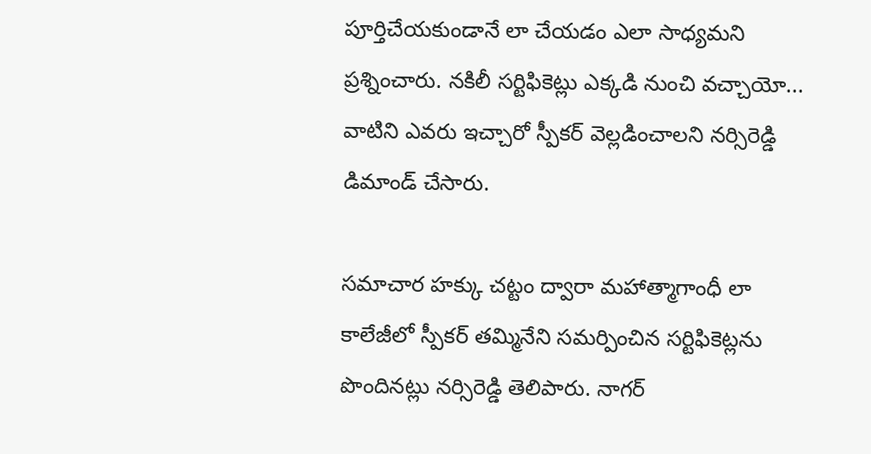పూర్తిచేయకుండానే లా చేయడం ఎలా సాధ్యమని ప్రశ్నించారు. నకిలీ సర్టిఫికెట్లు ఎక్కడి నుంచి వచ్చాయో... వాటిని ఎవరు ఇచ్చారో స్పీకర్ వెల్లడించాలని నర్సిరెడ్డి డిమాండ్ చేసారు.

సమాచార హక్కు చట్టం ద్వారా మహాత్మాగాంధీ లా కాలేజీలో స్పీకర్ తమ్మినేని సమర్పించిన సర్టిఫికెట్లను పొందినట్లు నర్సిరెడ్డి తెలిపారు. నాగర్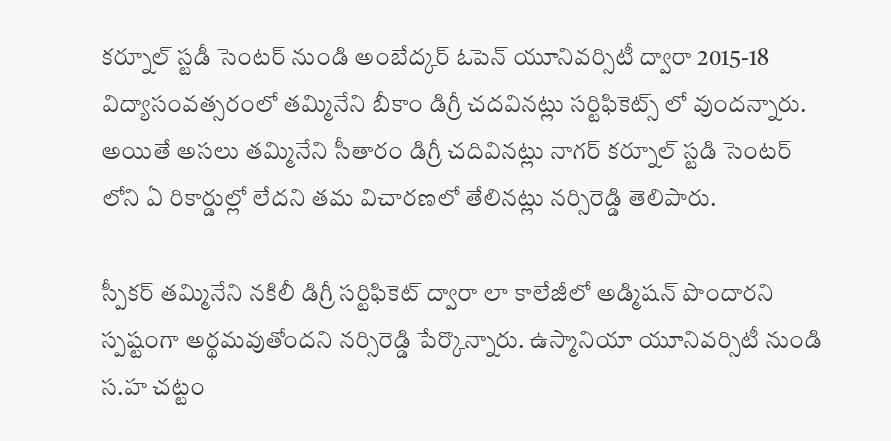కర్నూల్ స్టడీ సెంటర్ నుండి అంబేద్కర్ ఓపెన్ యూనివర్సిటీ ద్వారా 2015-18 విద్యాసంవత్సరంలో తమ్మినేని బీకాం డిగ్రీ చదవినట్లు సర్టిఫికెట్స్ లో వుందన్నారు. అయితే అసలు తమ్మినేని సీతారం డిగ్రీ చదివినట్లు నాగర్ కర్నూల్ స్టడి సెంటర్ లోని ఏ రికార్డుల్లో లేదని తమ విచారణలో తేలినట్లు నర్సిరెడ్డి తెలిపారు.

స్పీకర్ తమ్మినేని నకిలీ డిగ్రీ సర్టిఫికెట్ ద్వారా లా కాలేజీలో అడ్మిషన్ పొందారని స్పష్టంగా అర్థమవుతోందని నర్సిరెడ్డి పేర్కొన్నారు. ఉస్మానియా యూనివర్సిటీ నుండి స.హ చట్టం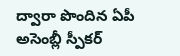ద్వారా పొందిన ఏపీ అసెంబ్లీ స్పీకర్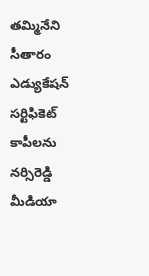తమ్మినేని సీతారం ఎడ్యుకేషన్ సర్టిఫికెట్ కాపీలను నర్సిరెడ్డి మీడియా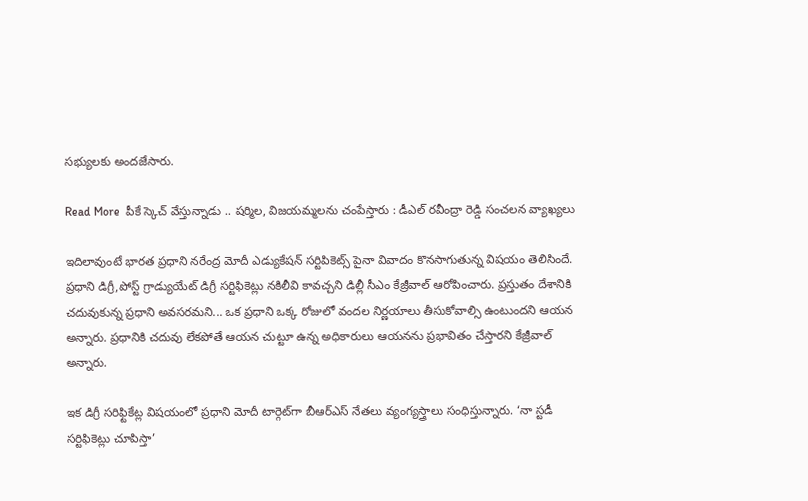సభ్యులకు అందజేసారు.

Read More  పీకే స్కెచ్ వేస్తున్నాడు .. షర్మిల, విజయమ్మలను చంపేస్తారు : డీఎల్ రవీంద్రా రెడ్డి సంచలన వ్యాఖ్యలు

ఇదిలావుంటే భారత ప్రధాని నరేంద్ర మోదీ ఎడ్యుకేషన్ సర్టిపికెట్స్ పైనా వివాదం కొనసాగుతున్న విషయం తెలిసిందే. ప్రధాని డిగ్రీ,పోస్ట్ గ్రాడ్యుయేట్ డిగ్రీ సర్టిఫికెట్లు నకిలీవి కావచ్చని డిల్లీ సీఎం కేజ్రీవాల్ ఆరోపించారు. ప్రస్తుతం దేశానికి చదువుకున్న ప్రధాని అవసరమని... ఒక ప్రధాని ఒక్క రోజులో వందల నిర్ణయాలు తీసుకోవాల్సి ఉంటుందని ఆయన అన్నారు. ప్రధానికి చదువు లేకపోతే ఆయన చుట్టూ ఉన్న అధికారులు ఆయనను ప్రభావితం చేస్తారని కేజ్రీవాల్ అన్నారు.

ఇక డిగ్రీ సరిఫ్టికేట్ల విషయంలో ప్రధాని మోదీ టార్గెట్‌గా బీఆర్ఎస్‌ నేతలు వ్యంగ్యస్త్రాలు సంధిస్తున్నారు. ‘నా స్టడీ సర్టిఫికెట్లు చూపిస్తా’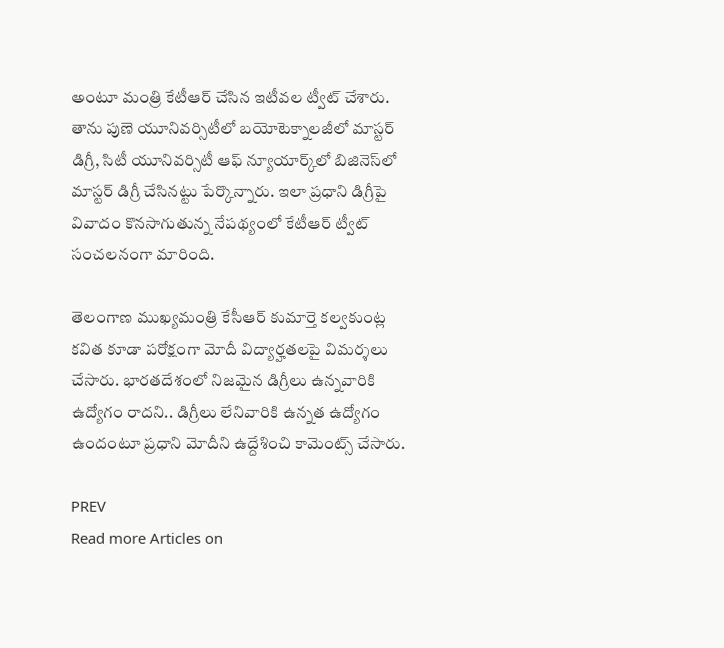అంటూ మంత్రి కేటీఆర్‌ చేసిన ఇటీవల ట్వీట్‌ చేశారు. తాను పుణె యూనివర్సిటీలో బయోటెక్నాలజీలో మాస్టర్‌ డిగ్రీ, సిటీ యూనివర్సిటీ ఆఫ్‌ న్యూయార్క్‌లో బిజినెస్‌లో మాస్టర్‌ డిగ్రీ చేసినట్టు పేర్కొన్నారు. ఇలా ప్రధాని డిగ్రీపై వివాదం కొనసాగుతున్న నేపథ్యంలో కేటీఆర్ ట్వీట్ సంచలనంగా మారింది.

తెలంగాణ ముఖ్యమంత్రి కేసీఆర్ కుమార్తె కల్వకుంట్ల కవిత కూడా పరోక్షంగా మోదీ విద్యార్హతలపై విమర్శలు చేసారు. భారతదేశంలో నిజమైన డిగ్రీలు ఉన్నవారికి ఉద్యోగం రాదని.. డిగ్రీలు లేనివారికి ఉన్నత ఉద్యోగం ఉందంటూ ప్రధాని మోదీని ఉద్దేశించి కామెంట్స్ చేసారు.

PREV
Read more Articles on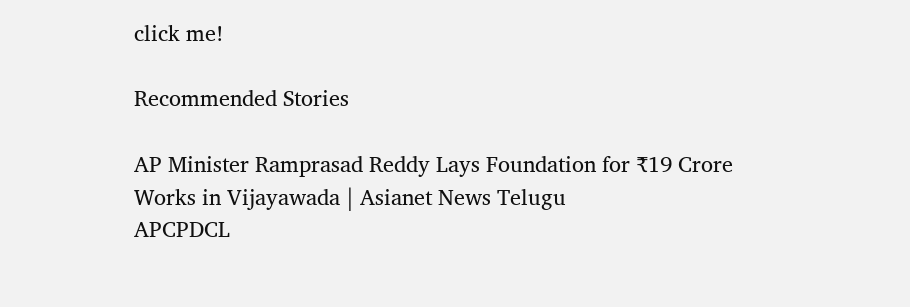click me!

Recommended Stories

AP Minister Ramprasad Reddy Lays Foundation for ₹19 Crore Works in Vijayawada | Asianet News Telugu
APCPDCL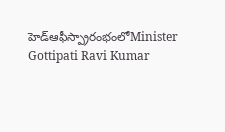హెడ్ఆఫీస్ప్రారంభంలోMinister Gottipati Ravi Kumar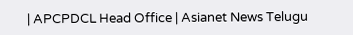| APCPDCL Head Office | Asianet News Telugu